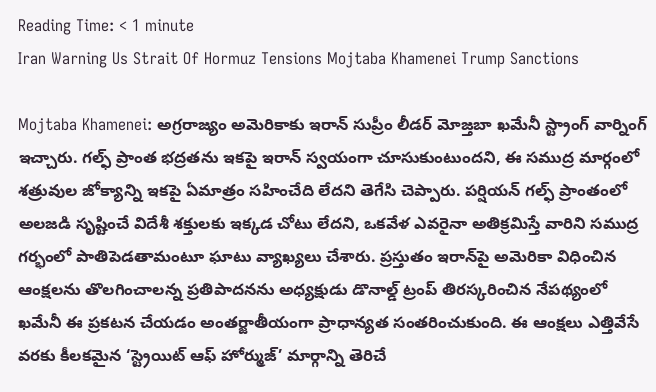Reading Time: < 1 minute
Iran Warning Us Strait Of Hormuz Tensions Mojtaba Khamenei Trump Sanctions

Mojtaba Khamenei: అగ్రరాజ్యం అమెరికాకు ఇరాన్ సుప్రీం లీడర్ మోజ్తబా ఖమేనీ స్ట్రాంగ్ వార్నింగ్ ఇచ్చారు. గల్ఫ్ ప్రాంత భద్రతను ఇకపై ఇరాన్ స్వయంగా చూసుకుంటుందని, ఈ సముద్ర మార్గంలో శత్రువుల జోక్యాన్ని ఇకపై ఏమాత్రం సహించేది లేదని తెగేసి చెప్పారు. పర్షియన్ గల్ఫ్ ప్రాంతంలో అలజడి సృష్టించే విదేశీ శక్తులకు ఇక్కడ చోటు లేదని, ఒకవేళ ఎవరైనా అతిక్రమిస్తే వారిని సముద్ర గర్భంలో పాతిపెడతామంటూ ఘాటు వ్యాఖ్యలు చేశారు. ప్రస్తుతం ఇరాన్‌పై అమెరికా విధించిన ఆంక్షలను తొలగించాలన్న ప్రతిపాదనను అధ్యక్షుడు డొనాల్డ్ ట్రంప్ తిరస్కరించిన నేపథ్యంలో ఖమేనీ ఈ ప్రకటన చేయడం అంతర్జాతీయంగా ప్రాధాన్యత సంతరించుకుంది. ఈ ఆంక్షలు ఎత్తివేసే వరకు కీలకమైన ‘స్ట్రెయిట్ ఆఫ్ హోర్ముజ్’ మార్గాన్ని తెరిచే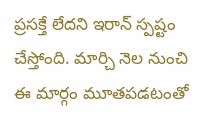ప్రసక్తే లేదని ఇరాన్ స్పష్టం చేస్తోంది. మార్చి నెల నుంచి ఈ మార్గం మూతపడటంతో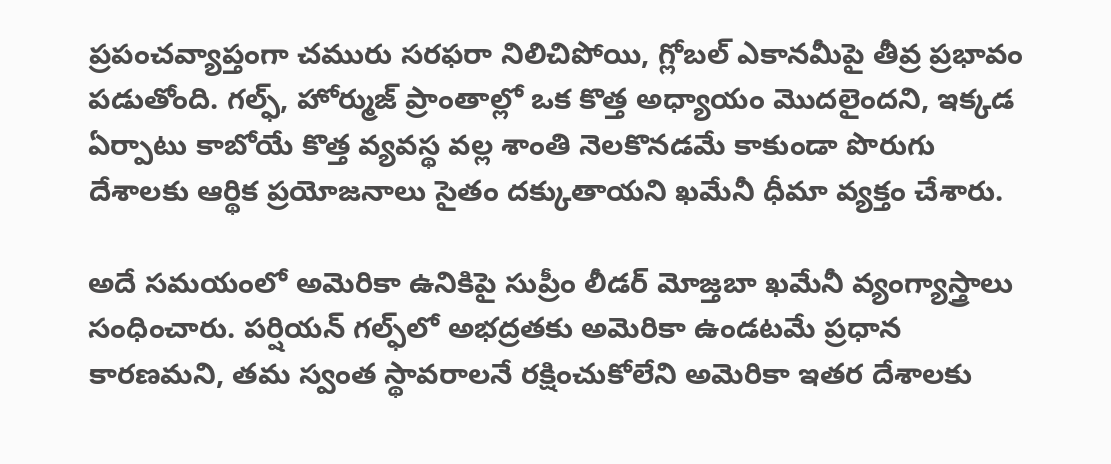ప్రపంచవ్యాప్తంగా చమురు సరఫరా నిలిచిపోయి, గ్లోబల్ ఎకానమీపై తీవ్ర ప్రభావం పడుతోంది. గల్ఫ్, హోర్ముజ్ ప్రాంతాల్లో ఒక కొత్త అధ్యాయం మొదలైందని, ఇక్కడ ఏర్పాటు కాబోయే కొత్త వ్యవస్థ వల్ల శాంతి నెలకొనడమే కాకుండా పొరుగు దేశాలకు ఆర్థిక ప్రయోజనాలు సైతం దక్కుతాయని ఖమేనీ ధీమా వ్యక్తం చేశారు.

అదే సమయంలో అమెరికా ఉనికిపై సుప్రీం లీడర్ మోజ్తబా ఖమేనీ వ్యంగ్యాస్త్రాలు సంధించారు. పర్షియన్ గల్ఫ్‌లో అభద్రతకు అమెరికా ఉండటమే ప్రధాన కారణమని, తమ స్వంత స్థావరాలనే రక్షించుకోలేని అమెరికా ఇతర దేశాలకు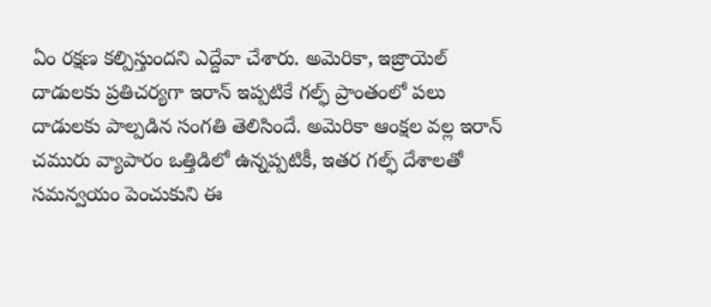ఏం రక్షణ కల్పిస్తుందని ఎద్దేవా చేశారు. అమెరికా, ఇజ్రాయెల్ దాడులకు ప్రతిచర్యగా ఇరాన్ ఇప్పటికే గల్ఫ్ ప్రాంతంలో పలు దాడులకు పాల్పడిన సంగతి తెలిసిందే. అమెరికా ఆంక్షల వల్ల ఇరాన్ చమురు వ్యాపారం ఒత్తిడిలో ఉన్నప్పటికీ, ఇతర గల్ఫ్ దేశాలతో సమన్వయం పెంచుకుని ఈ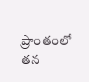ప్రాంతంలో తన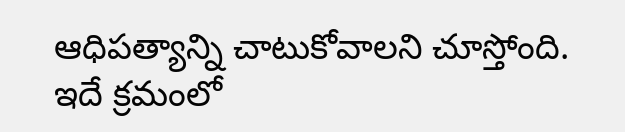ఆధిపత్యాన్ని చాటుకోవాలని చూస్తోంది. ఇదే క్రమంలో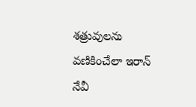శత్రువులను వణికించేలా ఇరాన్ నేవీ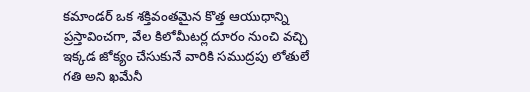కమాండర్ ఒక శక్తివంతమైన కొత్త ఆయుధాన్ని ప్రస్తావించగా, వేల కిలోమీటర్ల దూరం నుంచి వచ్చి ఇక్కడ జోక్యం చేసుకునే వారికి సముద్రపు లోతులే గతి అని ఖమేనీ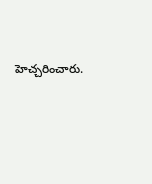హెచ్చరించారు.